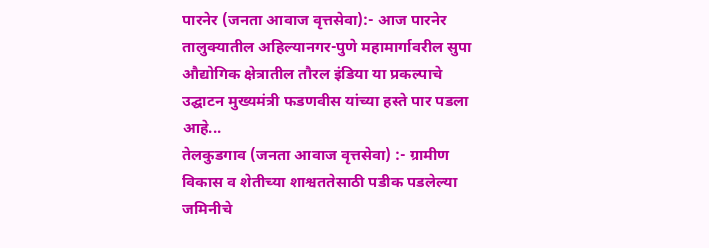पारनेर (जनता आवाज वृत्तसेवा):- आज पारनेर तालुक्यातील अहिल्यानगर-पुणे महामार्गावरील सुपा औद्योगिक क्षेत्रातील तौरल इंडिया या प्रकल्पाचे उद्घाटन मुख्यमंत्री फडणवीस यांच्या हस्ते पार पडला आहे...
तेलकुडगाव (जनता आवाज वृत्तसेवा) :- ग्रामीण विकास व शेतीच्या शाश्वततेसाठी पडीक पडलेल्या जमिनीचे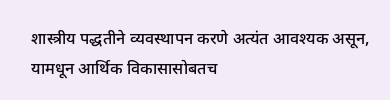शास्त्रीय पद्धतीने व्यवस्थापन करणे अत्यंत आवश्यक असून, यामधून आर्थिक विकासासोबतच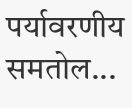पर्यावरणीय समतोल...